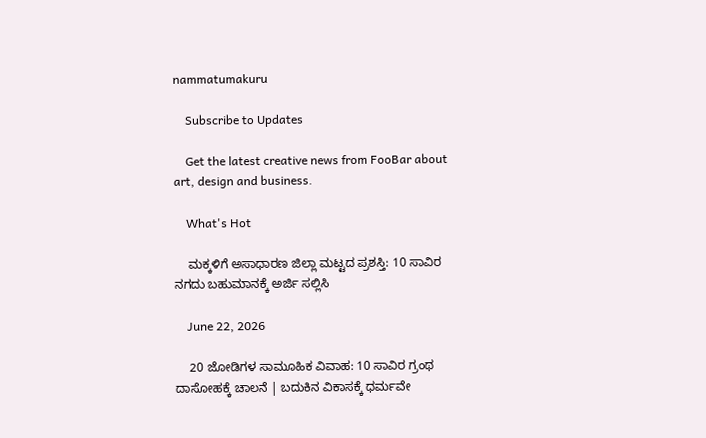nammatumakuru

    Subscribe to Updates

    Get the latest creative news from FooBar about art, design and business.

    What's Hot

    ಮಕ್ಕಳಿಗೆ ಅಸಾಧಾರಣ ಜಿಲ್ಲಾ ಮಟ್ಟದ ಪ್ರಶಸ್ತಿ: 10 ಸಾವಿರ ನಗದು ಬಹುಮಾನಕ್ಕೆ ಅರ್ಜಿ ಸಲ್ಲಿಸಿ

    June 22, 2026

    20 ಜೋಡಿಗಳ ಸಾಮೂಹಿಕ ವಿವಾಹ: 10 ಸಾವಿರ ಗ್ರಂಥ ದಾಸೋಹಕ್ಕೆ ಚಾಲನೆ | ಬದುಕಿನ ವಿಕಾಸಕ್ಕೆ ಧರ್ಮವೇ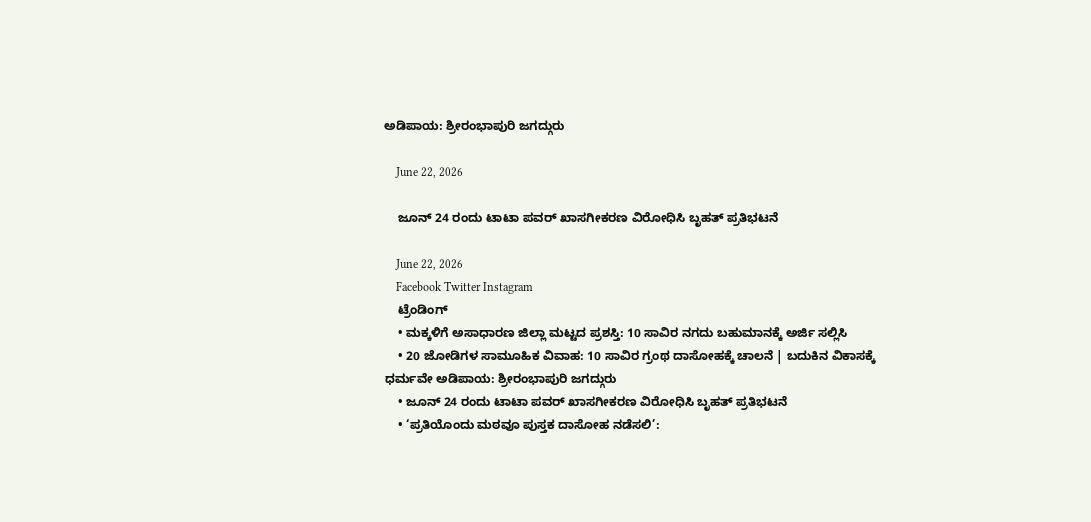ಅಡಿಪಾಯ: ಶ್ರೀರಂಭಾಪುರಿ ಜಗದ್ಗುರು

    June 22, 2026

    ಜೂನ್ 24 ರಂದು ಟಾಟಾ ಪವರ್ ಖಾಸಗೀಕರಣ ವಿರೋಧಿಸಿ ಬೃಹತ್ ಪ್ರತಿಭಟನೆ

    June 22, 2026
    Facebook Twitter Instagram
    ಟ್ರೆಂಡಿಂಗ್
    • ಮಕ್ಕಳಿಗೆ ಅಸಾಧಾರಣ ಜಿಲ್ಲಾ ಮಟ್ಟದ ಪ್ರಶಸ್ತಿ: 10 ಸಾವಿರ ನಗದು ಬಹುಮಾನಕ್ಕೆ ಅರ್ಜಿ ಸಲ್ಲಿಸಿ
    • 20 ಜೋಡಿಗಳ ಸಾಮೂಹಿಕ ವಿವಾಹ: 10 ಸಾವಿರ ಗ್ರಂಥ ದಾಸೋಹಕ್ಕೆ ಚಾಲನೆ | ಬದುಕಿನ ವಿಕಾಸಕ್ಕೆ ಧರ್ಮವೇ ಅಡಿಪಾಯ: ಶ್ರೀರಂಭಾಪುರಿ ಜಗದ್ಗುರು
    • ಜೂನ್ 24 ರಂದು ಟಾಟಾ ಪವರ್ ಖಾಸಗೀಕರಣ ವಿರೋಧಿಸಿ ಬೃಹತ್ ಪ್ರತಿಭಟನೆ
    • ‘ಪ್ರತಿಯೊಂದು ಮಠವೂ ಪುಸ್ತಕ ದಾಸೋಹ ನಡೆಸಲಿ’: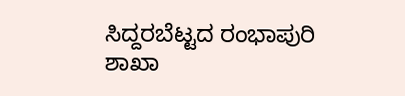ಸಿದ್ದರಬೆಟ್ಟದ ರಂಭಾಪುರಿ ಶಾಖಾ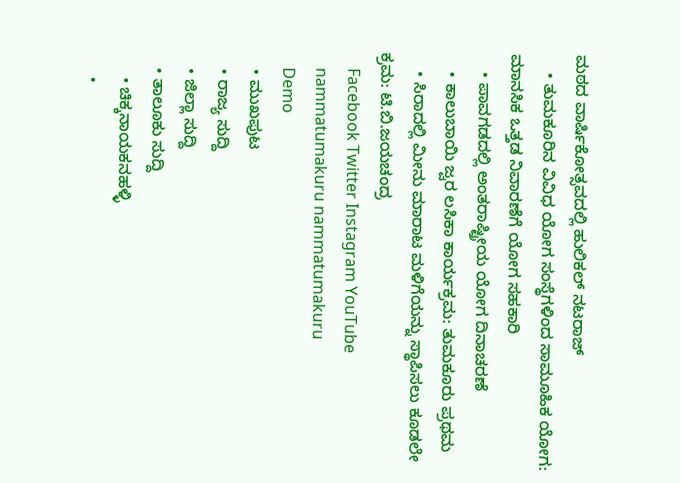ಮಠದ ವಾರ್ಷಿಕೋತ್ಸವದಲ್ಲಿ ಹುಲಿಕಲ್ ನಟರಾಜ್
    • ತುಮಕೂರಿನ ವಿವಿಧ ಯೋಗ ಸಂಸ್ಥೆಗಳಿಂದ ಸಾಮೂಹಿಕ ಯೋಗ: ಮಾನಸಿಕ ಒತ್ತಡ ನಿವಾರಣೆಗೆ ಯೋಗ ಸಹಕಾರಿ
    • ಪಾವಗಡದಲ್ಲಿ ಅಂತರಾಷ್ಟ್ರೀಯ ಯೋಗ ದಿನಾಚರಣೆ
    • ಕಾಲುಬಾಯಿ ಜ್ವರ ಲಸಿಕಾ ಕಾರ್ಯಕ್ರಮ: ತುಮಕೂರು ಪ್ರಥಮ
    • ಸಿರಾದಲ್ಲಿ ಮೀನು ಮಾರಾಟ ಮಳಿಗೆಯನ್ನು ಸ್ಥಾಪಿಸಲು ಕೂಡಲೇ ಕ್ರಮ: ಟಿ.ಬಿ.ಜಯಚಂದ್ರ
    Facebook Twitter Instagram YouTube
    nammatumakuru nammatumakuru
    Demo
    • ಮುಖಪುಟ
    • ರಾಜ್ಯ ಸುದ್ದಿ
    • ಜಿಲ್ಲಾ ಸುದ್ದಿ
    • ತಾಲೂಕು ಸುದ್ದಿ
      • ಚಿಕ್ಕನಾಯಕನಹಳ್ಳಿ
      •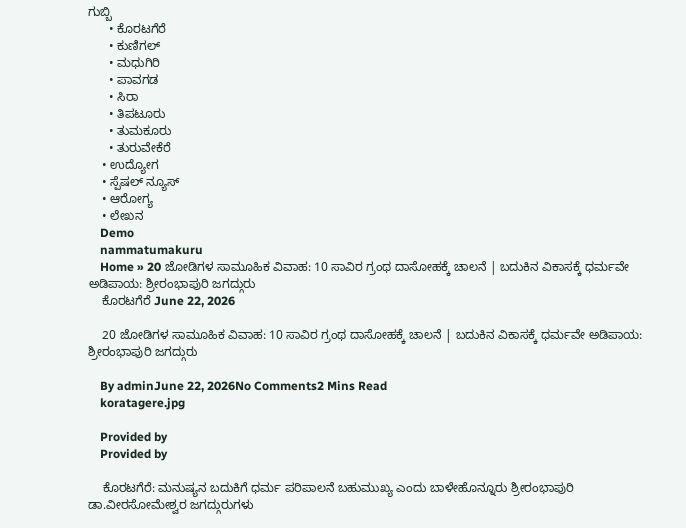ಗುಬ್ಬಿ
      • ಕೊರಟಗೆರೆ
      • ಕುಣಿಗಲ್
      • ಮಧುಗಿರಿ
      • ಪಾವಗಡ
      • ಸಿರಾ
      • ತಿಪಟೂರು
      • ತುಮಕೂರು
      • ತುರುವೇಕೆರೆ
    • ಉದ್ಯೋಗ
    • ಸ್ಪೆಷಲ್ ನ್ಯೂಸ್
    • ಆರೋಗ್ಯ
    • ಲೇಖನ
    Demo
    nammatumakuru
    Home » 20 ಜೋಡಿಗಳ ಸಾಮೂಹಿಕ ವಿವಾಹ: 10 ಸಾವಿರ ಗ್ರಂಥ ದಾಸೋಹಕ್ಕೆ ಚಾಲನೆ | ಬದುಕಿನ ವಿಕಾಸಕ್ಕೆ ಧರ್ಮವೇ ಅಡಿಪಾಯ: ಶ್ರೀರಂಭಾಪುರಿ ಜಗದ್ಗುರು
    ಕೊರಟಗೆರೆ June 22, 2026

    20 ಜೋಡಿಗಳ ಸಾಮೂಹಿಕ ವಿವಾಹ: 10 ಸಾವಿರ ಗ್ರಂಥ ದಾಸೋಹಕ್ಕೆ ಚಾಲನೆ | ಬದುಕಿನ ವಿಕಾಸಕ್ಕೆ ಧರ್ಮವೇ ಅಡಿಪಾಯ: ಶ್ರೀರಂಭಾಪುರಿ ಜಗದ್ಗುರು

    By adminJune 22, 2026No Comments2 Mins Read
    koratagere.jpg

    Provided by
    Provided by

    ಕೊರಟಗೆರೆ: ಮನುಷ್ಯನ ಬದುಕಿಗೆ ಧರ್ಮ ಪರಿಪಾಲನೆ ಬಹುಮುಖ್ಯ ಎಂದು ಬಾಳೇಹೊನ್ನೂರು ಶ್ರೀರಂಭಾಪುರಿ ಡಾ.ವೀರಸೋಮೇಶ್ವರ ಜಗದ್ಗುರುಗಳು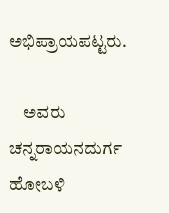ಅಭಿಪ್ರಾಯಪಟ್ಟರು.

    ಅವರು ಚನ್ನರಾಯನದುರ್ಗ ಹೋಬಳಿ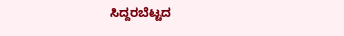ಸಿದ್ದರಬೆಟ್ಟದ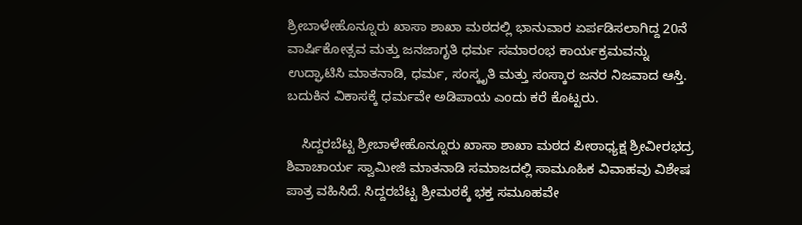ಶ್ರೀಬಾಳೇಹೊನ್ನೂರು ಖಾಸಾ ಶಾಖಾ ಮಠದಲ್ಲಿ ಭಾನುವಾರ ಏರ್ಪಡಿಸಲಾಗಿದ್ದ 20ನೆ ವಾರ್ಷಿಕೋತ್ಸವ ಮತ್ತು ಜನಜಾಗೃತಿ ಧರ್ಮ ಸಮಾರಂಭ ಕಾರ್ಯಕ್ರಮವನ್ನು ಉದ್ಘಾಟಿಸಿ ಮಾತನಾಡಿ, ಧರ್ಮ, ಸಂಸ್ಕೃತಿ ಮತ್ತು ಸಂಸ್ಕಾರ ಜನರ ನಿಜವಾದ ಆಸ್ತಿ. ಬದುಕಿನ ವಿಕಾಸಕ್ಕೆ ಧರ್ಮವೇ ಅಡಿಪಾಯ ಎಂದು ಕರೆ ಕೊಟ್ಟರು.

    ಸಿದ್ದರಬೆಟ್ಟ ಶ್ರೀಬಾಳೇಹೊನ್ನೂರು ಖಾಸಾ ಶಾಖಾ ಮಠದ ಪೀಠಾಧ್ಯಕ್ಷ ಶ್ರೀವೀರಭದ್ರ ಶಿವಾಚಾರ್ಯ ಸ್ವಾಮೀಜಿ ಮಾತನಾಡಿ ಸಮಾಜದಲ್ಲಿ ಸಾಮೂಹಿಕ ವಿವಾಹವು ವಿಶೇಷ ಪಾತ್ರ ವಹಿಸಿದೆ. ಸಿದ್ದರಬೆಟ್ಟ ಶ್ರೀಮಠಕ್ಕೆ ಭಕ್ತ ಸಮೂಹವೇ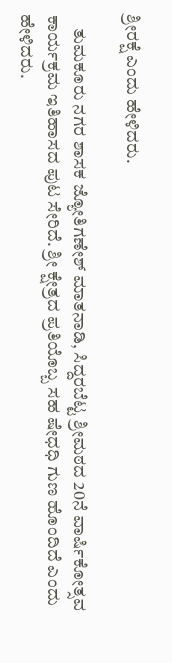ಶ್ರೀರಕ್ಷೆ ಎಂದು ಹೇಳಿದರು.

    ತುಮಕೂರು ನಗರ ಶಾಸಕ ಜ್ಯೋತಿಗಣೇಶ್ ಮಾತನಾಡಿ, ಸಿದ್ದರಬೆಟ್ಟ ಶ್ರೀಮಠದ 20ನೆ ವಾರ್ಷಿಕೋತ್ಸವ ಕಾರ್ಯಕ್ರಮ ಇತಿಹಾಸದ ಪುಟ ಸೇರಿದೆ. ಶ್ರೀ ಕ್ಷೇತ್ರದ ಪ್ರತಿಯೊಬ್ಬ ಸಹ ಷೇಧಧಿ ಗುಣ ಹೊಂದಿದೆ ಎಂದು ಹೇಳಿದರು.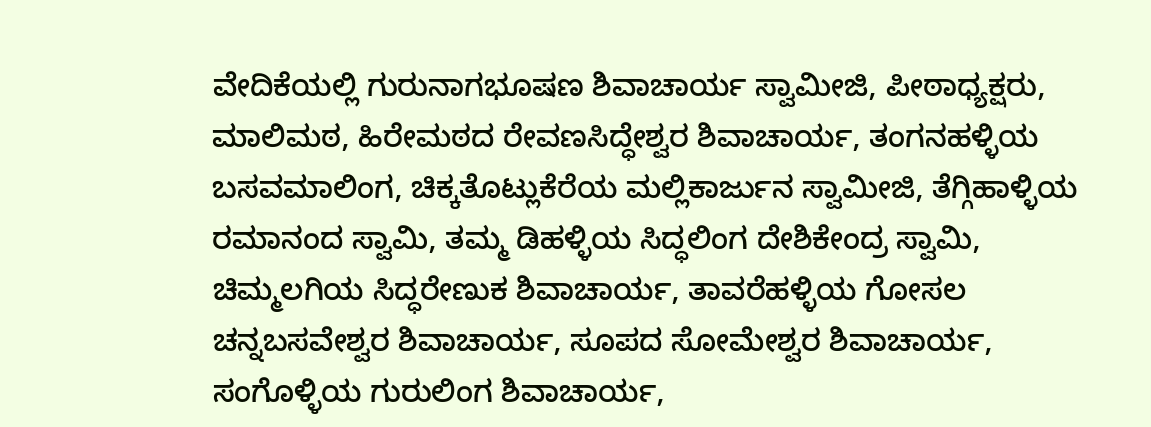ವೇದಿಕೆಯಲ್ಲಿ ಗುರುನಾಗಭೂಷಣ ಶಿವಾಚಾರ್ಯ ಸ್ವಾಮೀಜಿ, ಪೀಠಾಧ್ಯಕ್ಷರು, ಮಾಲಿಮಠ, ಹಿರೇಮಠದ ರೇವಣಸಿದ್ಧೇಶ್ವರ ಶಿವಾಚಾರ್ಯ, ತಂಗನಹಳ್ಳಿಯ ಬಸವಮಾಲಿಂಗ, ಚಿಕ್ಕತೊಟ್ಲುಕೆರೆಯ ಮಲ್ಲಿಕಾರ್ಜುನ ಸ್ವಾಮೀಜಿ, ತೆಗ್ಗಿಹಾಳ್ಳಿಯ ರಮಾನಂದ ಸ್ವಾಮಿ, ತಮ್ಮ ಡಿಹಳ್ಳಿಯ ಸಿದ್ಧಲಿಂಗ ದೇಶಿಕೇಂದ್ರ ಸ್ವಾಮಿ, ಚಿಮ್ಮಲಗಿಯ ಸಿದ್ಧರೇಣುಕ ಶಿವಾಚಾರ್ಯ, ತಾವರೆಹಳ್ಳಿಯ ಗೋಸಲ ಚನ್ನಬಸವೇಶ್ವರ ಶಿವಾಚಾರ್ಯ, ಸೂಪದ ಸೋಮೇಶ್ವರ ಶಿವಾಚಾರ್ಯ, ಸಂಗೊಳ್ಳಿಯ ಗುರುಲಿಂಗ ಶಿವಾಚಾರ್ಯ,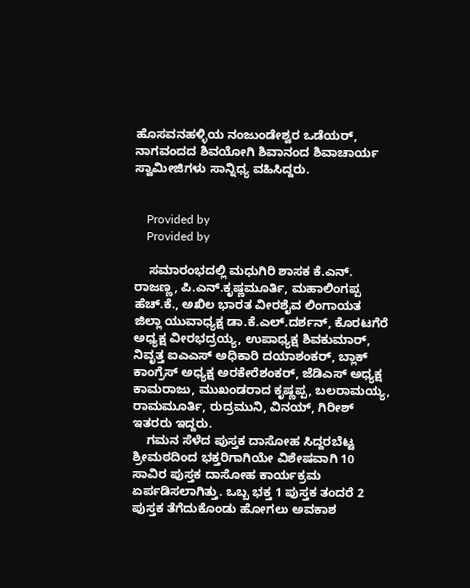ಹೊಸವನಹಳ್ಳಿಯ ನಂಜುಂಡೇಶ್ವರ ಒಡೆಯರ್, ನಾಗವಂದದ ಶಿವಯೋಗಿ ಶಿವಾನಂದ ಶಿವಾಚಾರ್ಯ ಸ್ವಾಮೀಜಿಗಳು ಸಾನ್ನಿಧ್ಯ ವಹಿಸಿದ್ದರು.


    Provided by
    Provided by

    ಸಮಾರಂಭದಲ್ಲಿ ಮಧುಗಿರಿ ಶಾಸಕ ಕೆ.ಎನ್. ರಾಜಣ್ಣ, ಪಿ.ಎನ್.ಕೃಷ್ಣಮೂರ್ತಿ, ಮಹಾಲಿಂಗಪ್ಪ ಹೆಚ್.ಕೆ., ಅಖಿಲ ಭಾರತ ವೀರಶೈವ ಲಿಂಗಾಯತ ಜಿಲ್ಲಾ ಯುವಾಧ್ಯಕ್ಷ ಡಾ.ಕೆ.ಎಲ್.ದರ್ಶನ್, ಕೊರಟಗೆರೆ ಅಧ್ಯಕ್ಷ ವೀರಭದ್ರಯ್ಯ, ಉಪಾಧ್ಯಕ್ಷ ಶಿವಕುಮಾರ್, ನಿವೃತ್ತ ಐಎಎಸ್ ಅಧಿಕಾರಿ ದಯಾಶಂಕರ್, ಬ್ಲಾಕ್ ಕಾಂಗ್ರೆಸ್ ಅಧ್ಯಕ್ಷ ಅರಕೇರೆಶಂಕರ್, ಜೆಡಿಎಸ್ ಅಧ್ಯಕ್ಷ ಕಾಮರಾಜು, ಮುಖಂಡರಾದ ಕೃಷ್ಣಪ್ಪ, ಬಲರಾಮಯ್ಯ, ರಾಮಮೂರ್ತಿ, ರುದ್ರಮುನಿ, ವಿನಯ್, ಗಿರೀಶ್ ಇತರರು ಇದ್ದರು.
    ಗಮನ ಸೆಳೆದ ಪುಸ್ತಕ ದಾಸೋಹ ಸಿದ್ದರಬೆಟ್ಟ ಶ್ರೀಮಠದಿಂದ ಭಕ್ತರಿಗಾಗಿಯೇ ವಿಶೇಷವಾಗಿ 10 ಸಾವಿರ ಪುಸ್ತಕ ದಾಸೋಹ ಕಾರ್ಯಕ್ರಮ ಏರ್ಪಡಿಸಲಾಗಿತ್ತು. ಒಬ್ಬ ಭಕ್ತ 1 ಪುಸ್ತಕ ತಂದರೆ 2 ಪುಸ್ತಕ ತೆಗೆದುಕೊಂಡು ಹೋಗಲು ಅವಕಾಶ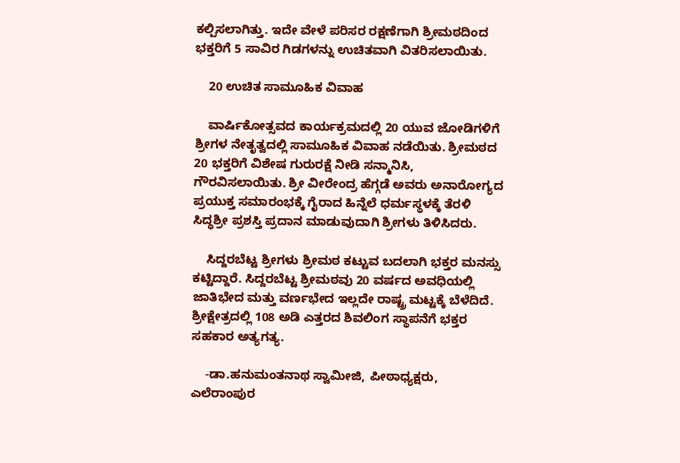ಕಲ್ಪಿಸಲಾಗಿತ್ತು. ಇದೇ ವೇಳೆ ಪರಿಸರ ರಕ್ಷಣೆಗಾಗಿ ಶ್ರೀಮಠದಿಂದ ಭಕ್ತರಿಗೆ 5 ಸಾವಿರ ಗಿಡಗಳನ್ನು ಉಚಿತವಾಗಿ ವಿತರಿಸಲಾಯಿತು.

    20 ಉಚಿತ ಸಾಮೂಹಿಕ ವಿವಾಹ

    ವಾರ್ಷಿಕೋತ್ಸವದ ಕಾರ್ಯಕ್ರಮದಲ್ಲಿ 20 ಯುವ ಜೋಡಿಗಳಿಗೆ ಶ್ರೀಗಳ ನೇತೃತ್ವದಲ್ಲಿ ಸಾಮೂಹಿಕ ವಿವಾಹ ನಡೆಯಿತು. ಶ್ರೀಮಠದ 20 ಭಕ್ತರಿಗೆ ವಿಶೇಷ ಗುರುರಕ್ಷೆ ನೀಡಿ ಸನ್ಮಾನಿಸಿ, ಗೌರವಿಸಲಾಯಿತು. ಶ್ರೀ ವೀರೇಂದ್ರ ಹೆಗ್ಗಡೆ ಅವರು ಅನಾರೋಗ್ಯದ ಪ್ರಯುಕ್ತ ಸಮಾರಂಭಕ್ಕೆ ಗೈರಾದ ಹಿನ್ನೆಲೆ ಧರ್ಮಸ್ಥಳಕ್ಕೆ ತೆರಳಿ ಸಿದ್ಧಶ್ರೀ ಪ್ರಶಸ್ತಿ ಪ್ರದಾನ ಮಾಡುವುದಾಗಿ ಶ್ರೀಗಳು ತಿಳಿಸಿದರು.

    ಸಿದ್ದರಬೆಟ್ಟ ಶ್ರೀಗಳು ಶ್ರೀಮಠ ಕಟ್ಟುವ ಬದಲಾಗಿ ಭಕ್ತರ ಮನಸ್ಸು ಕಟ್ಟಿದ್ದಾರೆ. ಸಿದ್ದರಬೆಟ್ಟ ಶ್ರೀಮಠವು 20 ವರ್ಷದ ಅವಧಿಯಲ್ಲಿ ಜಾತಿಭೇದ ಮತ್ತು ವರ್ಣಭೇದ ಇಲ್ಲದೇ ರಾಷ್ಟ್ರ ಮಟ್ಟಕ್ಕೆ ಬೆಳೆದಿದೆ. ಶ್ರೀಕ್ಷೇತ್ರದಲ್ಲಿ 108 ಅಡಿ ಎತ್ತರದ ಶಿವಲಿಂಗ ಸ್ಥಾಪನೆಗೆ ಭಕ್ತರ ಸಹಕಾರ ಅತ್ಯಗತ್ಯ.

    -ಡಾ.ಹನುಮಂತನಾಥ ಸ್ವಾಮೀಜಿ, ಪೀಠಾಧ್ಯಕ್ಷರು, ಎಲೆರಾಂಪುರ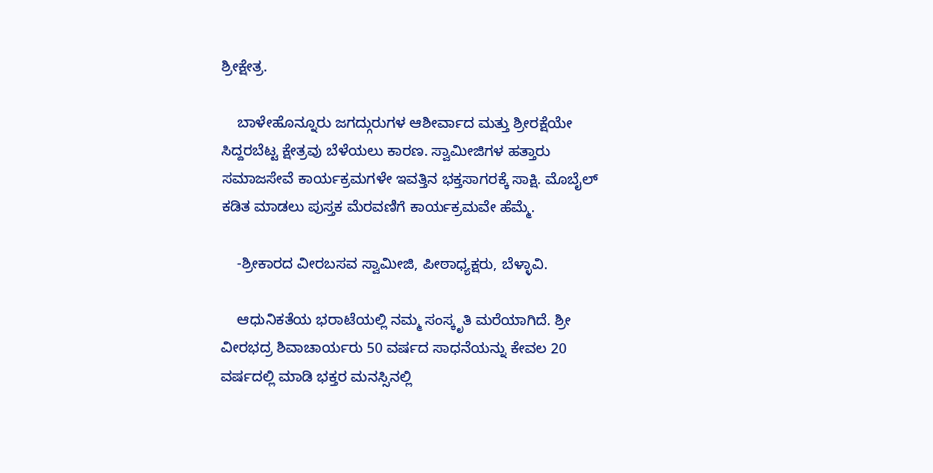ಶ್ರೀಕ್ಷೇತ್ರ.

    ಬಾಳೇಹೊನ್ನೂರು ಜಗದ್ಗುರುಗಳ ಆಶೀರ್ವಾದ ಮತ್ತು ಶ್ರೀರಕ್ಷೆಯೇ ಸಿದ್ದರಬೆಟ್ಟ ಕ್ಷೇತ್ರವು ಬೆಳೆಯಲು ಕಾರಣ. ಸ್ವಾಮೀಜಿಗಳ ಹತ್ತಾರು ಸಮಾಜಸೇವೆ ಕಾರ್ಯಕ್ರಮಗಳೇ ಇವತ್ತಿನ ಭಕ್ತಸಾಗರಕ್ಕೆ ಸಾಕ್ಷಿ. ಮೊಬೈಲ್ ಕಡಿತ ಮಾಡಲು ಪುಸ್ತಕ ಮೆರವಣಿಗೆ ಕಾರ್ಯಕ್ರಮವೇ ಹೆಮ್ಮೆ.

    -ಶ್ರೀಕಾರದ ವೀರಬಸವ ಸ್ವಾಮೀಜಿ, ಪೀಠಾಧ್ಯಕ್ಷರು, ಬೆಳ್ಳಾವಿ.

    ಆಧುನಿಕತೆಯ ಭರಾಟೆಯಲ್ಲಿ ನಮ್ಮ ಸಂಸ್ಕೃತಿ ಮರೆಯಾಗಿದೆ. ಶ್ರೀ ವೀರಭದ್ರ ಶಿವಾಚಾರ್ಯರು 50 ವರ್ಷದ ಸಾಧನೆಯನ್ನು ಕೇವಲ 20 ವರ್ಷದಲ್ಲಿ ಮಾಡಿ ಭಕ್ತರ ಮನಸ್ಸಿನಲ್ಲಿ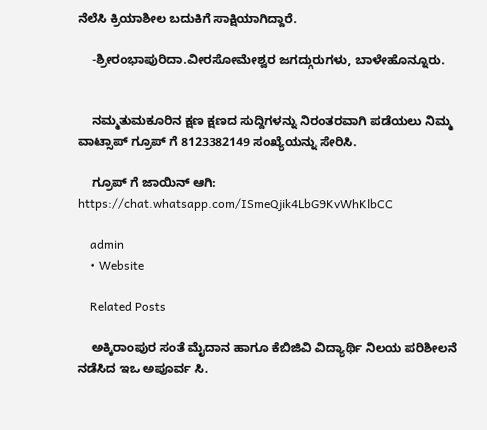ನೆಲೆಸಿ ಕ್ರಿಯಾಶೀಲ ಬದುಕಿಗೆ ಸಾಕ್ಷಿಯಾಗಿದ್ದಾರೆ.

    -ಶ್ರೀರಂಭಾಪುರಿದಾ.ವೀರಸೋಮೇಶ್ವರ ಜಗದ್ಗುರುಗಳು, ಬಾಳೇಹೊನ್ನೂರು.


    ನಮ್ಮತುಮಕೂರಿನ ಕ್ಷಣ ಕ್ಷಣದ ಸುದ್ದಿಗಳನ್ನು ನಿರಂತರವಾಗಿ ಪಡೆಯಲು ನಿಮ್ಮ ವಾಟ್ಸಾಪ್ ಗ್ರೂಪ್ ಗೆ 8123382149 ಸಂಖ್ಯೆಯನ್ನು ಸೇರಿಸಿ.

    ಗ್ರೂಪ್ ಗೆ ಜಾಯಿನ್ ಆಗಿ: https://chat.whatsapp.com/ISmeQjik4LbG9KvWhKlbCC

    admin
    • Website

    Related Posts

    ಅಕ್ಕಿರಾಂಪುರ ಸಂತೆ ಮೈದಾನ ಹಾಗೂ ಕೆಬಿಜಿವಿ ವಿದ್ಯಾರ್ಥಿ ನಿಲಯ ಪರಿಶೀಲನೆ ನಡೆಸಿದ ಇಒ ಅಪೂರ್ವ ಸಿ.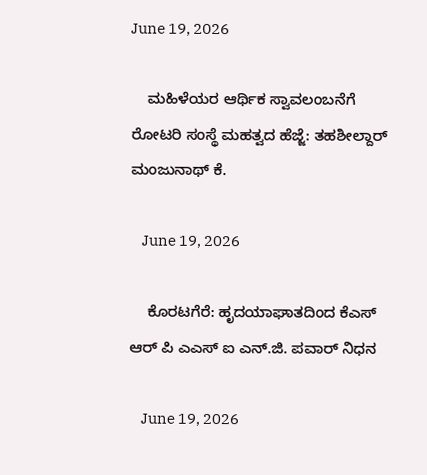June 19, 2026

    ಮಹಿಳೆಯರ ಆರ್ಥಿಕ ಸ್ವಾವಲಂಬನೆಗೆ ರೋಟರಿ ಸಂಸ್ಥೆ ಮಹತ್ವದ ಹೆಜ್ಜೆ: ತಹಶೀಲ್ದಾರ್ ಮಂಜುನಾಥ್ ಕೆ.

    June 19, 2026

    ಕೊರಟಗೆರೆ: ಹೃದಯಾಘಾತದಿಂದ ಕೆಎಸ್‌ ಆರ್‌ ಪಿ ಎಎಸ್‌ ಐ ಎನ್.ಜಿ. ಪವಾರ್ ನಿಧನ

    June 19, 2026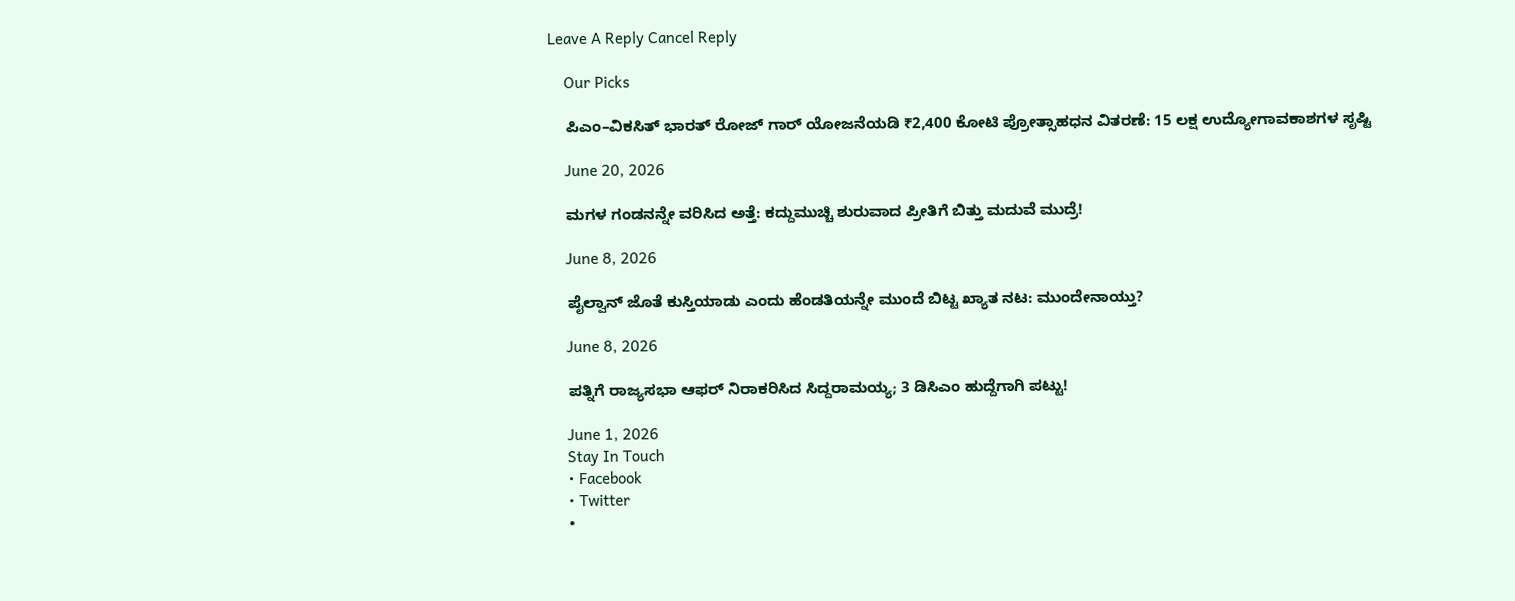Leave A Reply Cancel Reply

    Our Picks

    ಪಿಎಂ–ವಿಕಸಿತ್ ಭಾರತ್ ರೋಜ್‌ ಗಾರ್ ಯೋಜನೆಯಡಿ ₹2,400 ಕೋಟಿ ಪ್ರೋತ್ಸಾಹಧನ ವಿತರಣೆ: 15 ಲಕ್ಷ ಉದ್ಯೋಗಾವಕಾಶಗಳ ಸೃಷ್ಟಿ

    June 20, 2026

    ಮಗಳ ಗಂಡನನ್ನೇ ವರಿಸಿದ ಅತ್ತೆ: ಕದ್ದುಮುಚ್ಚಿ ಶುರುವಾದ ಪ್ರೀತಿಗೆ ಬಿತ್ತು ಮದುವೆ ಮುದ್ರೆ!

    June 8, 2026

    ಪೈಲ್ವಾನ್ ಜೊತೆ ಕುಸ್ತಿಯಾಡು ಎಂದು ಹೆಂಡತಿಯನ್ನೇ ಮುಂದೆ ಬಿಟ್ಟ ಖ್ಯಾತ ನಟ: ಮುಂದೇನಾಯ್ತು?

    June 8, 2026

    ಪತ್ನಿಗೆ ರಾಜ್ಯಸಭಾ ಆಫರ್ ನಿರಾಕರಿಸಿದ ಸಿದ್ದರಾಮಯ್ಯ; 3 ಡಿಸಿಎಂ ಹುದ್ದೆಗಾಗಿ ಪಟ್ಟು!

    June 1, 2026
    Stay In Touch
    • Facebook
    • Twitter
    •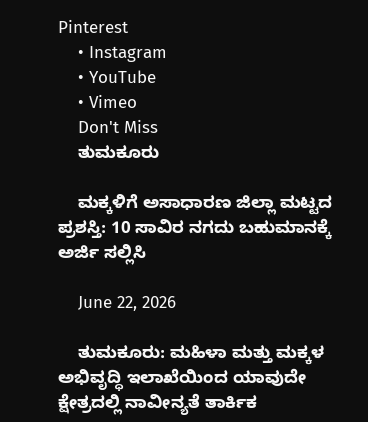Pinterest
    • Instagram
    • YouTube
    • Vimeo
    Don't Miss
    ತುಮಕೂರು

    ಮಕ್ಕಳಿಗೆ ಅಸಾಧಾರಣ ಜಿಲ್ಲಾ ಮಟ್ಟದ ಪ್ರಶಸ್ತಿ: 10 ಸಾವಿರ ನಗದು ಬಹುಮಾನಕ್ಕೆ ಅರ್ಜಿ ಸಲ್ಲಿಸಿ

    June 22, 2026

    ತುಮಕೂರು: ಮಹಿಳಾ ಮತ್ತು ಮಕ್ಕಳ ಅಭಿವೃದ್ಧಿ ಇಲಾಖೆಯಿಂದ ಯಾವುದೇ ಕ್ಷೇತ್ರದಲ್ಲಿ ನಾವೀನ್ಯತೆ ತಾರ್ಕಿಕ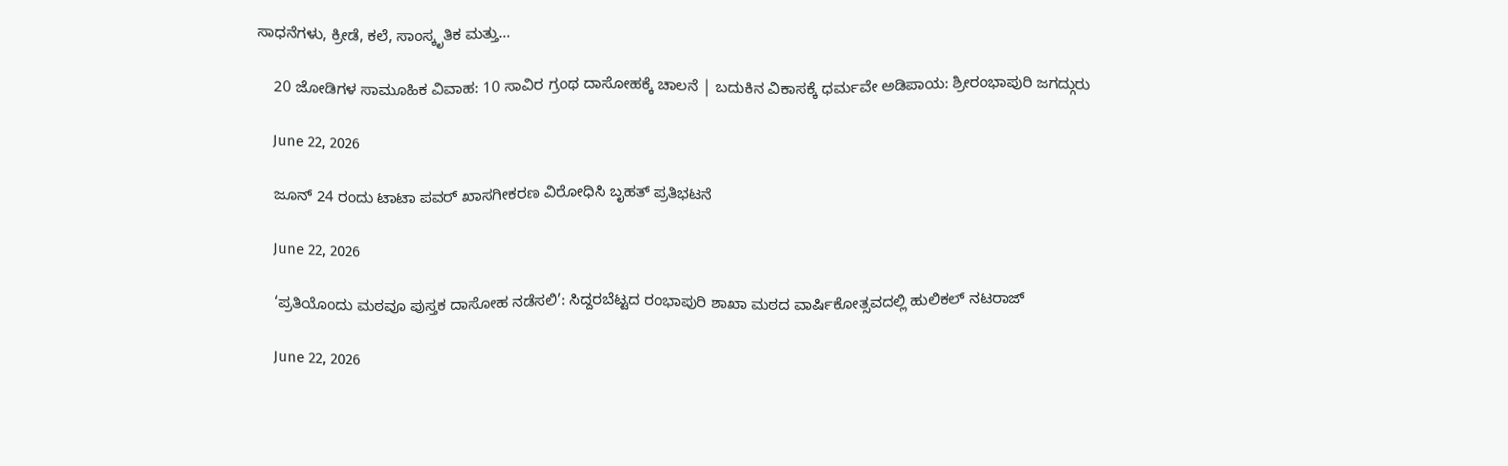ಸಾಧನೆಗಳು, ಕ್ರೀಡೆ, ಕಲೆ, ಸಾಂಸ್ಕೃತಿಕ ಮತ್ತು…

    20 ಜೋಡಿಗಳ ಸಾಮೂಹಿಕ ವಿವಾಹ: 10 ಸಾವಿರ ಗ್ರಂಥ ದಾಸೋಹಕ್ಕೆ ಚಾಲನೆ | ಬದುಕಿನ ವಿಕಾಸಕ್ಕೆ ಧರ್ಮವೇ ಅಡಿಪಾಯ: ಶ್ರೀರಂಭಾಪುರಿ ಜಗದ್ಗುರು

    June 22, 2026

    ಜೂನ್ 24 ರಂದು ಟಾಟಾ ಪವರ್ ಖಾಸಗೀಕರಣ ವಿರೋಧಿಸಿ ಬೃಹತ್ ಪ್ರತಿಭಟನೆ

    June 22, 2026

    ‘ಪ್ರತಿಯೊಂದು ಮಠವೂ ಪುಸ್ತಕ ದಾಸೋಹ ನಡೆಸಲಿ’: ಸಿದ್ದರಬೆಟ್ಟದ ರಂಭಾಪುರಿ ಶಾಖಾ ಮಠದ ವಾರ್ಷಿಕೋತ್ಸವದಲ್ಲಿ ಹುಲಿಕಲ್ ನಟರಾಜ್

    June 22, 2026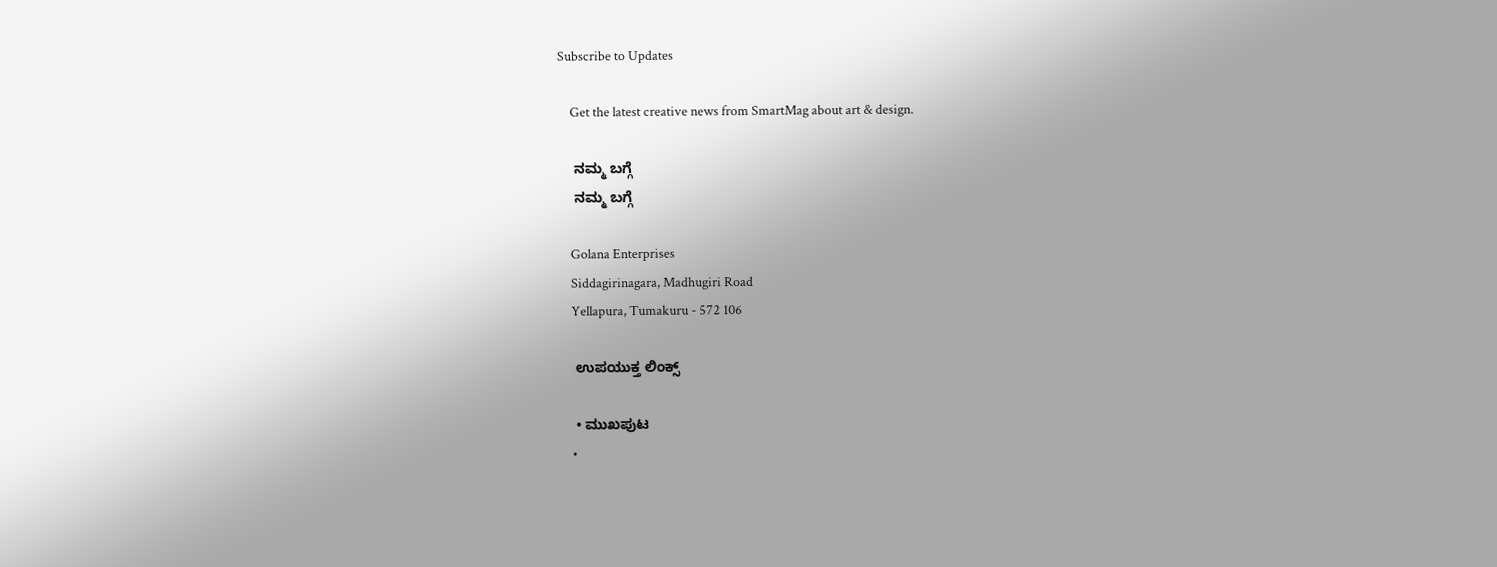Subscribe to Updates

    Get the latest creative news from SmartMag about art & design.

    ನಮ್ಮ ಬಗ್ಗೆ
    ನಮ್ಮ ಬಗ್ಗೆ

    Golana Enterprises
    Siddagirinagara, Madhugiri Road
    Yellapura, Tumakuru - 572 106

    ಉಪಯುಕ್ತ ಲಿಂಕ್ಸ್

    • ಮುಖಪುಟ
    •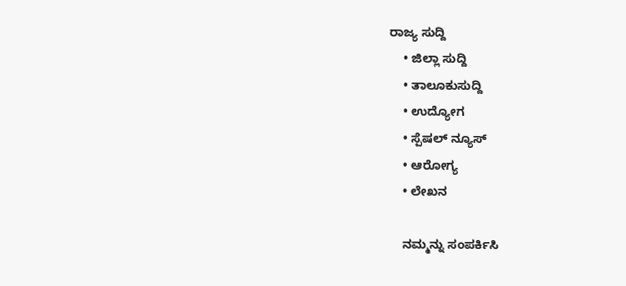ರಾಜ್ಯ ಸುದ್ದಿ
    • ಜಿಲ್ಲಾ ಸುದ್ದಿ
    • ತಾಲೂಕುಸುದ್ದಿ
    • ಉದ್ಯೋಗ
    • ಸ್ಪೆಷಲ್ ನ್ಯೂಸ್
    • ಆರೋಗ್ಯ
    • ಲೇಖನ

    ನಮ್ಮನ್ನು ಸಂಪರ್ಕಿಸಿ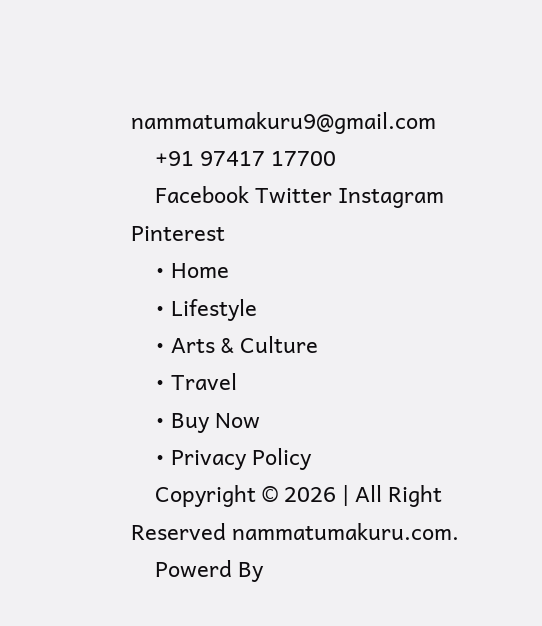nammatumakuru9@gmail.com
    +91 97417 17700
    Facebook Twitter Instagram Pinterest
    • Home
    • Lifestyle
    • Arts & Culture
    • Travel
    • Buy Now
    • Privacy Policy
    Copyright © 2026 | All Right Reserved nammatumakuru.com.
    Powerd By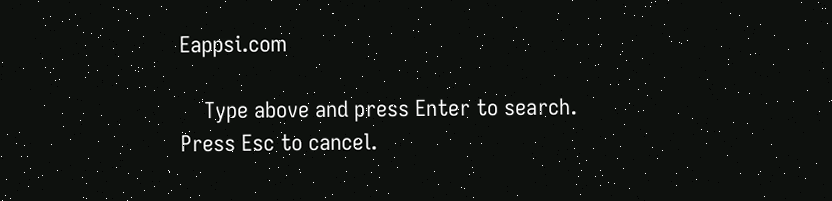Eappsi.com

    Type above and press Enter to search. Press Esc to cancel.